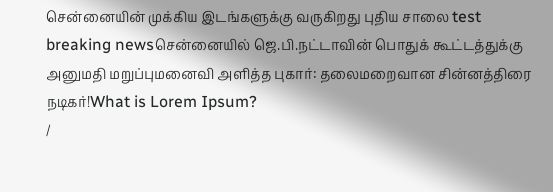சென்னையின் முக்கிய இடங்களுக்கு வருகிறது புதிய சாலை test breaking newsசென்னையில் ஜெ.பி.நட்டாவின் பொதுக் கூட்டத்துக்கு அனுமதி மறுப்புமனைவி அளித்த புகார்: தலைமறைவான சின்னத்திரை நடிகர்!What is Lorem Ipsum?
/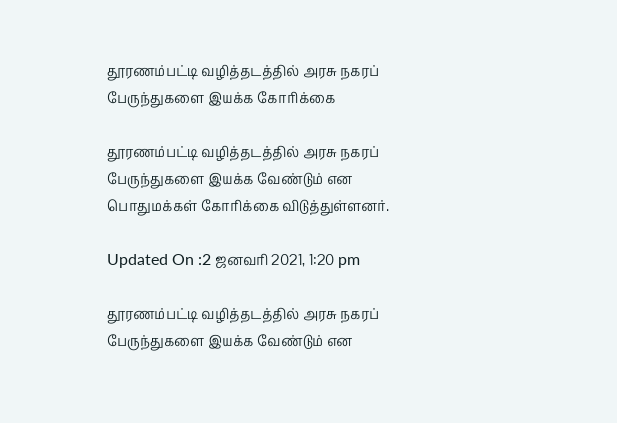தூரணம்பட்டி வழித்தடத்தில் அரசு நகரப் பேருந்துகளை இயக்க கோரிக்கை

தூரணம்பட்டி வழித்தடத்தில் அரசு நகரப் பேருந்துகளை இயக்க வேண்டும் என பொதுமக்கள் கோரிக்கை விடுத்துள்ளனர்.

Updated On :2 ஜனவரி 2021, 1:20 pm

தூரணம்பட்டி வழித்தடத்தில் அரசு நகரப் பேருந்துகளை இயக்க வேண்டும் என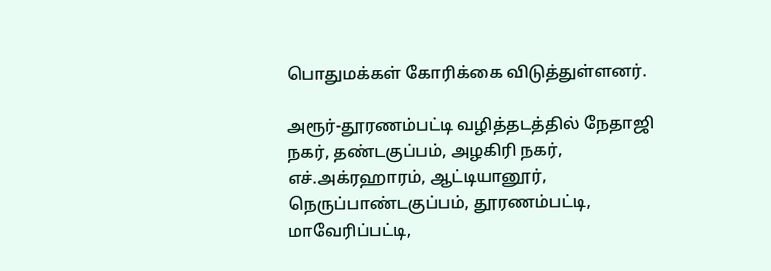பொதுமக்கள் கோரிக்கை விடுத்துள்ளனர்.

அரூர்-தூரணம்பட்டி வழித்தடத்தில் நேதாஜி நகர், தண்டகுப்பம், அழகிரி நகர், எச்.அக்ரஹாரம், ஆட்டியானூர், நெருப்பாண்டகுப்பம், தூரணம்பட்டி, மாவேரிப்பட்டி,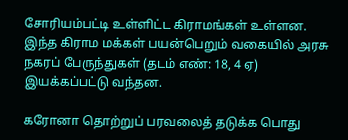சோரியம்பட்டி உள்ளிட்ட கிராமங்கள் உள்ளன. இந்த கிராம மக்கள் பயன்பெறும் வகையில் அரசு நகரப் பேருந்துகள் (தடம் எண்: 18, 4 ஏ) இயக்கப்பட்டு வந்தன.

கரோனா தொற்றுப் பரவலைத் தடுக்க பொது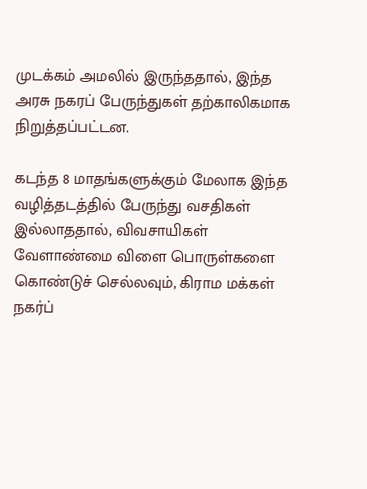முடக்கம் அமலில் இருந்ததால், இந்த அரசு நகரப் பேருந்துகள் தற்காலிகமாக நிறுத்தப்பட்டன.

கடந்த 8 மாதங்களுக்கும் மேலாக இந்த வழித்தடத்தில் பேருந்து வசதிகள் இல்லாததால், விவசாயிகள் வேளாண்மை விளை பொருள்களை கொண்டுச் செல்லவும், கிராம மக்கள் நகர்ப்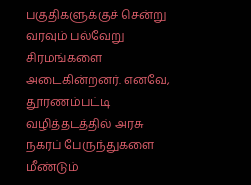பகுதிகளுக்குச் சென்று வரவும் பல்வேறு சிரமங்களை அடைகின்றனர். எனவே, தூரணம்பட்டி வழித்தடத்தில் அரசு நகரப் பேருந்துகளை மீண்டும்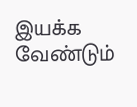இயக்க வேண்டும்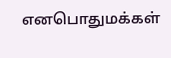எனபொதுமக்கள்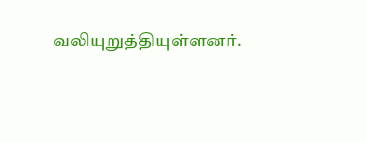வலியுறுத்தியுள்ளனர்.